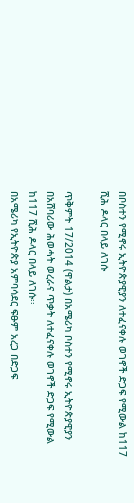በቦስተን የሚኖሩ ኢትዮጵያዊያን ለተፈናቀሉ ወገኖች ድጋፍ የሚውል ከ117 ሺሕ ዶላር በላይ ለገሱ

ጥቅምት 17/2014 (ዋልታ) በአሜሪካ ቦስተን የሚኖሩ ኢትዮጵያዊያን በአሸባሪው ሕወሓት ወረራና ጥቃት ለተፈናቀሉ ወገኖች ድጋፍ የሚውል ከ117 ሺሕ ዶላር በላይ ለገሱ፡፡
በአሜሪካ የኢትዮጵያ አምባሳደር ፍፁም አረጋ በድጋፍ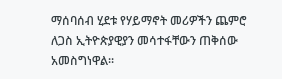ማሰባሰብ ሂደቱ የሃይማኖት መሪዎችን ጨምሮ ለጋስ ኢትዮጵያዊያን መሳተፋቸውን ጠቅሰው አመስግነዋል፡፡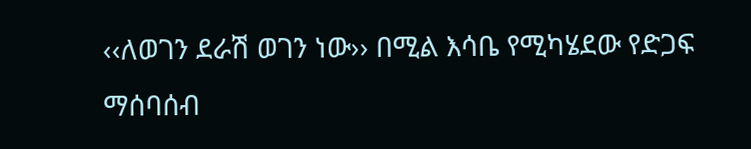‹‹ለወገን ደራሽ ወገን ነው›› በሚል እሳቤ የሚካሄደው የድጋፍ ማሰባሰብ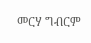መርሃ ግብርም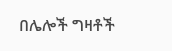በሌሎች ግዛቶች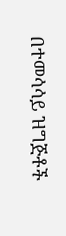በተመሳሳይ ዝግጅቶች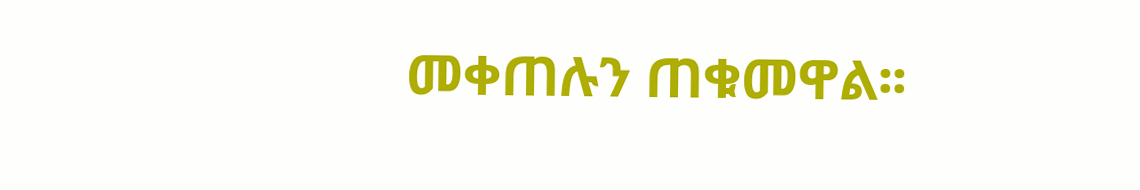መቀጠሉን ጠቁመዋል፡፡